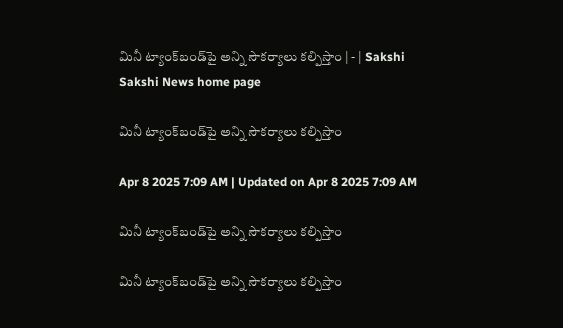మినీ ట్యాంక్‌బండ్‌పై అన్ని సౌకర్యాలు కల్పిస్తాం | - | Sakshi
Sakshi News home page

మినీ ట్యాంక్‌బండ్‌పై అన్ని సౌకర్యాలు కల్పిస్తాం

Apr 8 2025 7:09 AM | Updated on Apr 8 2025 7:09 AM

మినీ ట్యాంక్‌బండ్‌పై అన్ని సౌకర్యాలు కల్పిస్తాం

మినీ ట్యాంక్‌బండ్‌పై అన్ని సౌకర్యాలు కల్పిస్తాం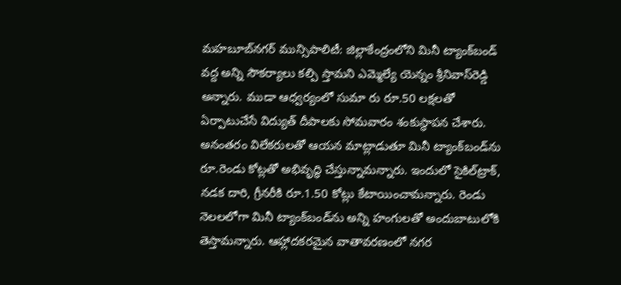మహబూబ్‌నగర్‌ మున్సిపాలిటీ: జిల్లాకేంద్రంలోని మినీ ట్యాంక్‌బండ్‌ వద్ద అన్ని సౌకర్యాలు కల్పి స్తామని ఎమ్మెల్యే యెన్నం శ్రీనివాస్‌రెడ్డి అన్నారు. ముడా ఆధ్వర్యంలో సుమా రు రూ.50 లక్షలతో ఏర్పాటుచేసే విద్యుత్‌ దీపాలకు సోమవారం శంకుస్థాపన చేశారు. అనంతరం విలేకరులతో ఆయన మాట్లాడుతూ మినీ ట్యాంక్‌బండ్‌ను రూ.రెండు కోట్లతో అభివృద్ధి చేస్తున్నామన్నారు. ఇందులో సైకిల్‌ట్రాక్‌, నడక దారి, గ్రీనరీకి రూ.1.50 కోట్లు కేటాయించామన్నారు. రెండు నెలలలోగా మినీ ట్యాంక్‌బండ్‌ను అన్ని హంగులతో అందుబాటులోకి తెస్తామన్నారు. ఆహ్లాదకరమైన వాతావరణంలో నగర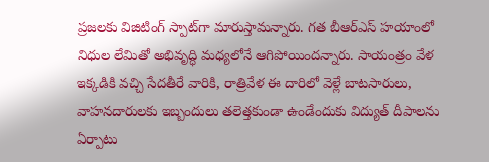ప్రజలకు విజిటింగ్‌ స్పాట్‌గా మారుస్తామన్నారు. గత బీఆర్‌ఎస్‌ హయాంలో నిధుల లేమితో అభివృద్ధి మధ్యలోనే ఆగిపోయిందన్నారు. సాయంత్రం వేళ ఇక్కడికి వచ్చి సేదతీరే వారికి, రాత్రివేళ ఈ దారిలో వెళ్లే బాటసారులు, వాహనదారులకు ఇబ్బందులు తలెత్తకుండా ఉండేందుకు విద్యుత్‌ దీపాలను ఏర్పాటు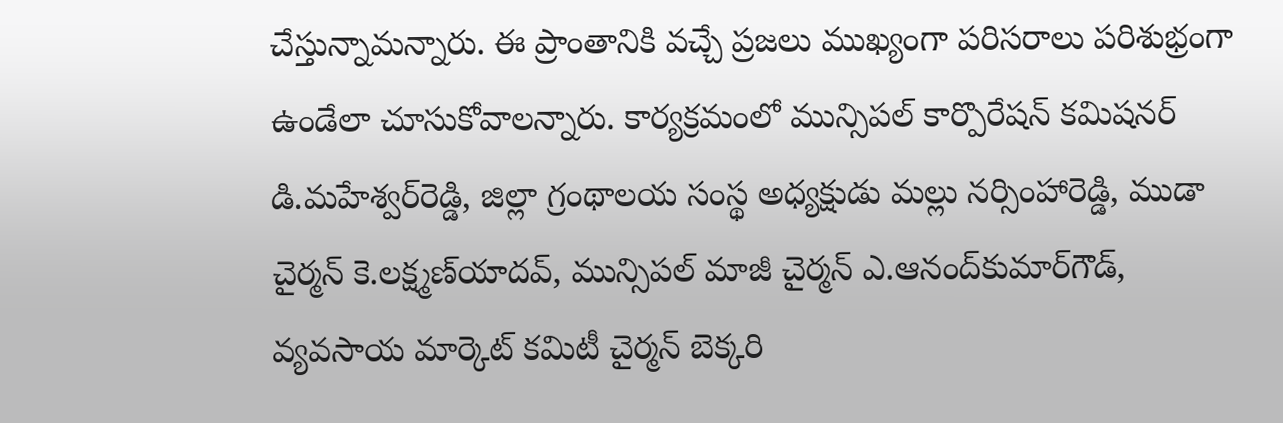చేస్తున్నామన్నారు. ఈ ప్రాంతానికి వచ్చే ప్రజలు ముఖ్యంగా పరిసరాలు పరిశుభ్రంగా ఉండేలా చూసుకోవాలన్నారు. కార్యక్రమంలో మున్సిపల్‌ కార్పొరేషన్‌ కమిషనర్‌ డి.మహేశ్వర్‌రెడ్డి, జిల్లా గ్రంథాలయ సంస్థ అధ్యక్షుడు మల్లు నర్సింహారెడ్డి, ముడా చైర్మన్‌ కె.లక్ష్మణ్‌యాదవ్‌, మున్సిపల్‌ మాజీ చైర్మన్‌ ఎ.ఆనంద్‌కుమార్‌గౌడ్‌, వ్యవసాయ మార్కెట్‌ కమిటీ చైర్మన్‌ బెక్కరి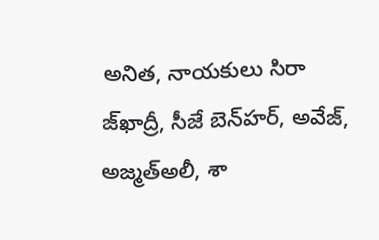అనిత, నాయకులు సిరా జ్‌ఖాద్రీ, సీజే బెన్‌హర్‌, అవేజ్‌, అజ్మత్‌అలీ, శా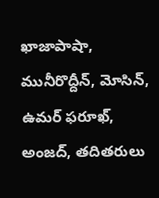ఖాజాపాషా, మునీరొద్దీన్‌, మోసిన్‌, ఉమర్‌ ఫరూఖ్‌, అంజద్‌, తదితరులు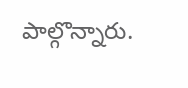పాల్గొన్నారు.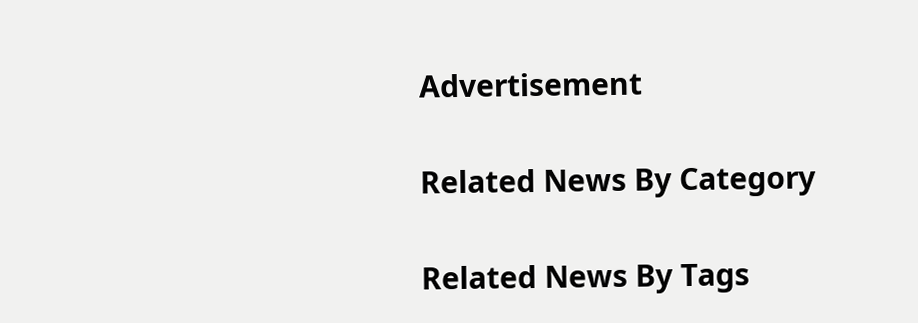Advertisement

Related News By Category

Related News By Tags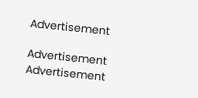Advertisement

Advertisement
Advertisement